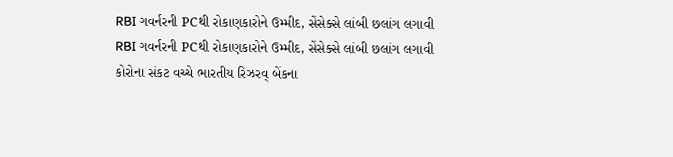RBI ગવર્નરની PCથી રોકાણકારોને ઉમ્મીદ, સેંસેક્સે લાંબી છલાંગ લગાવી
RBI ગવર્નરની PCથી રોકાણકારોને ઉમ્મીદ, સેંસેક્સે લાંબી છલાંગ લગાવી
કોરોના સંકટ વચ્ચે ભારતીય રિઝરવ્ બેંકના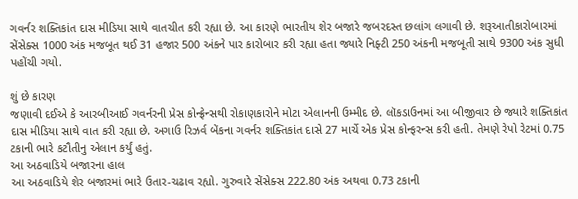ગવર્નર શક્તિકાંત દાસ મીડિયા સાથે વાતચીત કરી રહ્યા છે. આ કારણે ભારતીય શેર બજારે જબરદસ્ત છલાંગ લગાવી છે. શરૂઆતીકારોબારમાં સેંસેક્સ 1000 અંક મજબૂત થઈ 31 હજાર 500 અંકને પાર કારોબાર કરી રહ્યા હતા જ્યારે નિફ્ટી 250 અંકની મજબૂતી સાથે 9300 અંક સુધી પહોંચી ગયો.

શું છે કારણ
જણાવી દઈએ કે આરબીઆઈ ગવર્નરની પ્રેસ કોન્ફ્રેન્સથી રોકાણકારોને મોટા એલાનની ઉમ્મીદ છે. લૉકડાઉનમાં આ બીજીવાર છે જ્યારે શક્તિકાંત દાસ મીડિયા સાથે વાત કરી રહ્યા છે. અગાઉ રિઝર્વ બેંકના ગવર્નર શક્તિકાંત દાસે 27 માર્ચે એક પ્રેસ કોન્ફરન્સ કરી હતી. તેમણે રેપો રેટમાં 0.75 ટકાની ભારે કટૌતીનુ એલાન કર્યું હતું.
આ અઠવાડિયે બજારના હાલ
આ અઠવાડિયે શેર બજારમાં ભારે ઉતાર-ચઢાવ રહ્યો. ગુરુવારે સેંસેક્સ 222.80 અંક અથવા 0.73 ટકાની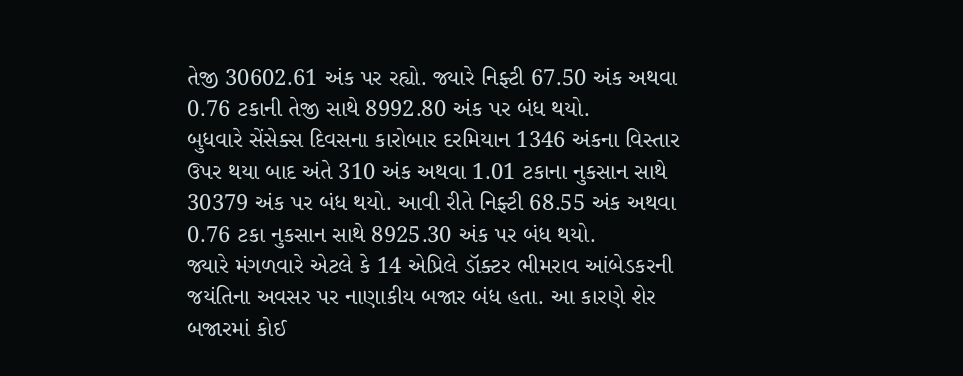તેજી 30602.61 અંક પર રહ્યો. જ્યારે નિફ્ટી 67.50 અંક અથવા 0.76 ટકાની તેજી સાથે 8992.80 અંક પર બંધ થયો.
બુધવારે સેંસેક્સ દિવસના કારોબાર દરમિયાન 1346 અંકના વિસ્તાર ઉપર થયા બાદ અંતે 310 અંક અથવા 1.01 ટકાના નુકસાન સાથે 30379 અંક પર બંધ થયો. આવી રીતે નિફ્ટી 68.55 અંક અથવા 0.76 ટકા નુકસાન સાથે 8925.30 અંક પર બંધ થયો.
જ્યારે મંગળવારે એટલે કે 14 એપ્રિલે ડૉક્ટર ભીમરાવ આંબેડકરની જયંતિના અવસર પર નાણાકીય બજાર બંધ હતા. આ કારણે શેર બજારમાં કોઈ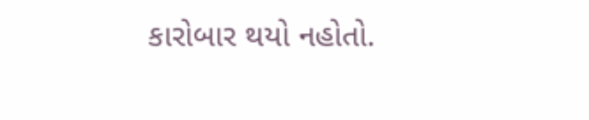કારોબાર થયો નહોતો.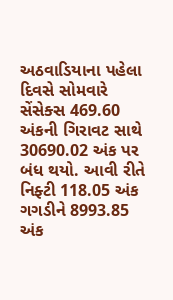અઠવાડિયાના પહેલા દિવસે સોમવારે સેંસેક્સ 469.60 અંકની ગિરાવટ સાથે 30690.02 અંક પર બંધ થયો. આવી રીતે નિફ્ટી 118.05 અંક ગગડીને 8993.85 અંક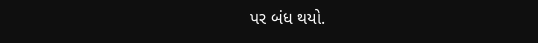પર બંધ થયો.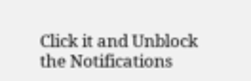Click it and Unblock the Notifications